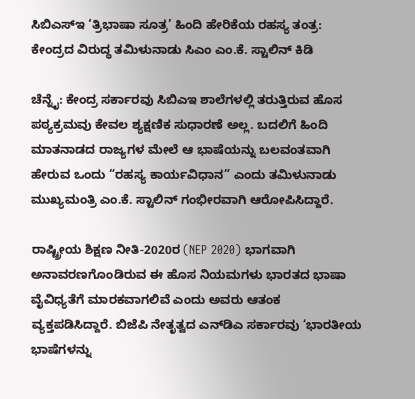ಸಿಬಿಎಸ್‌ಇ ‘ತ್ರಿಭಾಷಾ ಸೂತ್ರ’ ಹಿಂದಿ ಹೇರಿಕೆಯ ರಹಸ್ಯ ತಂತ್ರ: ಕೇಂದ್ರದ ವಿರುದ್ಧ ತಮಿಳುನಾಡು ಸಿಎಂ ಎಂ.ಕೆ. ಸ್ಟಾಲಿನ್ ಕಿಡಿ

ಚೆನ್ನೈ: ಕೇಂದ್ರ ಸರ್ಕಾರವು ಸಿಬಿಎಇ ಶಾಲೆಗಳಲ್ಲಿ ತರುತ್ತಿರುವ ಹೊಸ ಪಠ್ಯಕ್ರಮವು ಕೇವಲ ಶ್ಯಕ್ಷಣಿಕ ಸುಧಾರಣೆ ಅಲ್ಲ. ಬದಲಿಗೆ ಹಿಂದಿ ಮಾತನಾಡದ ರಾಜ್ಯಗಳ ಮೇಲೆ ಆ ಭಾಷೆಯನ್ನು ಬಲವಂತವಾಗಿ ಹೇರುವ ಒಂದು “ರಹಸ್ಯ ಕಾರ್ಯವಿಧಾನ” ಎಂದು ತಮಿಳುನಾಡು ಮುಖ್ಯಮಂತ್ರಿ ಎಂ.ಕೆ. ಸ್ಟಾಲಿನ್ ಗಂಭೀರವಾಗಿ ಆರೋಪಿಸಿದ್ದಾರೆ.

ರಾಷ್ಟ್ರೀಯ ಶಿಕ್ಷಣ ನೀತಿ-2020ರ (NEP 2020) ಭಾಗವಾಗಿ ಅನಾವರಣಗೊಂಡಿರುವ ಈ ಹೊಸ ನಿಯಮಗಳು ಭಾರತದ ಭಾಷಾ ವೈವಿಧ್ಯತೆಗೆ ಮಾರಕವಾಗಲಿವೆ ಎಂದು ಅವರು ಆತಂಕ ವ್ಯಕ್ತಪಡಿಸಿದ್ದಾರೆ. ಬಿಜೆಪಿ ನೇತೃತ್ವದ ಎನ್‌ಡಿಎ ಸರ್ಕಾರವು ‘ಭಾರತೀಯ ಭಾಷೆಗಳನ್ನು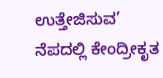ಉತ್ತೇಜಿಸುವ’ ನೆಪದಲ್ಲಿ ಕೇಂದ್ರೀಕೃತ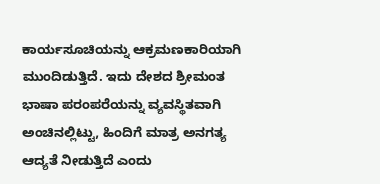ಕಾರ್ಯಸೂಚಿಯನ್ನು ಆಕ್ರಮಣಕಾರಿಯಾಗಿ ಮುಂದಿಡುತ್ತಿದೆ. ಇದು ದೇಶದ ಶ್ರೀಮಂತ ಭಾಷಾ ಪರಂಪರೆಯನ್ನು ವ್ಯವಸ್ಥಿತವಾಗಿ ಅಂಚಿನಲ್ಲಿಟ್ಟು, ಹಿಂದಿಗೆ ಮಾತ್ರ ಅನಗತ್ಯ ಆದ್ಯತೆ ನೀಡುತ್ತಿದೆ ಎಂದು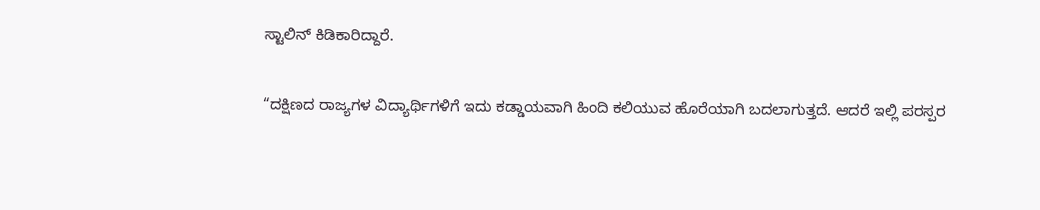ಸ್ಟಾಲಿನ್ ಕಿಡಿಕಾರಿದ್ದಾರೆ.

“ದಕ್ಷಿಣದ ರಾಜ್ಯಗಳ ವಿದ್ಯಾರ್ಥಿಗಳಿಗೆ ಇದು ಕಡ್ಡಾಯವಾಗಿ ಹಿಂದಿ ಕಲಿಯುವ ಹೊರೆಯಾಗಿ ಬದಲಾಗುತ್ತದೆ. ಆದರೆ ಇಲ್ಲಿ ಪರಸ್ಪರ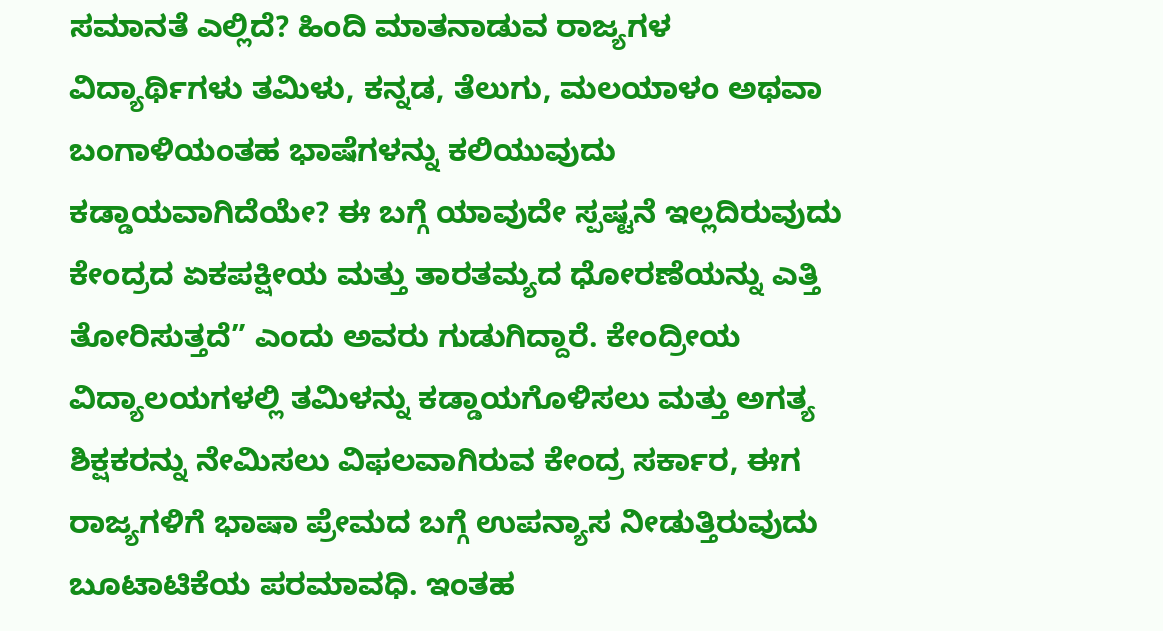ಸಮಾನತೆ ಎಲ್ಲಿದೆ? ಹಿಂದಿ ಮಾತನಾಡುವ ರಾಜ್ಯಗಳ ವಿದ್ಯಾರ್ಥಿಗಳು ತಮಿಳು, ಕನ್ನಡ, ತೆಲುಗು, ಮಲಯಾಳಂ ಅಥವಾ ಬಂಗಾಳಿಯಂತಹ ಭಾಷೆಗಳನ್ನು ಕಲಿಯುವುದು ಕಡ್ಡಾಯವಾಗಿದೆಯೇ? ಈ ಬಗ್ಗೆ ಯಾವುದೇ ಸ್ಪಷ್ಟನೆ ಇಲ್ಲದಿರುವುದು ಕೇಂದ್ರದ ಏಕಪಕ್ಷೀಯ ಮತ್ತು ತಾರತಮ್ಯದ ಧೋರಣೆಯನ್ನು ಎತ್ತಿ ತೋರಿಸುತ್ತದೆ” ಎಂದು ಅವರು ಗುಡುಗಿದ್ದಾರೆ. ಕೇಂದ್ರೀಯ ವಿದ್ಯಾಲಯಗಳಲ್ಲಿ ತಮಿಳನ್ನು ಕಡ್ಡಾಯಗೊಳಿಸಲು ಮತ್ತು ಅಗತ್ಯ ಶಿಕ್ಷಕರನ್ನು ನೇಮಿಸಲು ವಿಫಲವಾಗಿರುವ ಕೇಂದ್ರ ಸರ್ಕಾರ, ಈಗ ರಾಜ್ಯಗಳಿಗೆ ಭಾಷಾ ಪ್ರೇಮದ ಬಗ್ಗೆ ಉಪನ್ಯಾಸ ನೀಡುತ್ತಿರುವುದು ಬೂಟಾಟಿಕೆಯ ಪರಮಾವಧಿ. ಇಂತಹ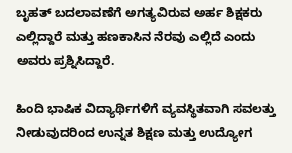ಬೃಹತ್ ಬದಲಾವಣೆಗೆ ಅಗತ್ಯವಿರುವ ಅರ್ಹ ಶಿಕ್ಷಕರು ಎಲ್ಲಿದ್ದಾರೆ ಮತ್ತು ಹಣಕಾಸಿನ ನೆರವು ಎಲ್ಲಿದೆ ಎಂದು ಅವರು ಪ್ರಶ್ನಿಸಿದ್ದಾರೆ.

ಹಿಂದಿ ಭಾಷಿಕ ವಿದ್ಯಾರ್ಥಿಗಳಿಗೆ ವ್ಯವಸ್ಥಿತವಾಗಿ ಸವಲತ್ತು ನೀಡುವುದರಿಂದ ಉನ್ನತ ಶಿಕ್ಷಣ ಮತ್ತು ಉದ್ಯೋಗ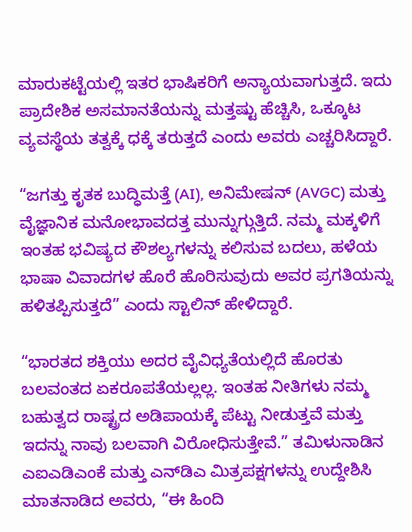ಮಾರುಕಟ್ಟೆಯಲ್ಲಿ ಇತರ ಭಾಷಿಕರಿಗೆ ಅನ್ಯಾಯವಾಗುತ್ತದೆ. ಇದು ಪ್ರಾದೇಶಿಕ ಅಸಮಾನತೆಯನ್ನು ಮತ್ತಷ್ಟು ಹೆಚ್ಚಿಸಿ, ಒಕ್ಕೂಟ ವ್ಯವಸ್ಥೆಯ ತತ್ವಕ್ಕೆ ಧಕ್ಕೆ ತರುತ್ತದೆ ಎಂದು ಅವರು ಎಚ್ಚರಿಸಿದ್ದಾರೆ.

“ಜಗತ್ತು ಕೃತಕ ಬುದ್ಧಿಮತ್ತೆ (AI), ಅನಿಮೇಷನ್ (AVGC) ಮತ್ತು ವೈಜ್ಞಾನಿಕ ಮನೋಭಾವದತ್ತ ಮುನ್ನುಗ್ಗುತ್ತಿದೆ. ನಮ್ಮ ಮಕ್ಕಳಿಗೆ ಇಂತಹ ಭವಿಷ್ಯದ ಕೌಶಲ್ಯಗಳನ್ನು ಕಲಿಸುವ ಬದಲು, ಹಳೆಯ ಭಾಷಾ ವಿವಾದಗಳ ಹೊರೆ ಹೊರಿಸುವುದು ಅವರ ಪ್ರಗತಿಯನ್ನು ಹಳಿತಪ್ಪಿಸುತ್ತದೆ” ಎಂದು ಸ್ಟಾಲಿನ್ ಹೇಳಿದ್ದಾರೆ.

“ಭಾರತದ ಶಕ್ತಿಯು ಅದರ ವೈವಿಧ್ಯತೆಯಲ್ಲಿದೆ ಹೊರತು ಬಲವಂತದ ಏಕರೂಪತೆಯಲ್ಲಲ್ಲ. ಇಂತಹ ನೀತಿಗಳು ನಮ್ಮ ಬಹುತ್ವದ ರಾಷ್ಟ್ರದ ಅಡಿಪಾಯಕ್ಕೆ ಪೆಟ್ಟು ನೀಡುತ್ತವೆ ಮತ್ತು ಇದನ್ನು ನಾವು ಬಲವಾಗಿ ವಿರೋಧಿಸುತ್ತೇವೆ.” ತಮಿಳುನಾಡಿನ ಎಐಎಡಿಎಂಕೆ ಮತ್ತು ಎನ್‌ಡಿಎ ಮಿತ್ರಪಕ್ಷಗಳನ್ನು ಉದ್ದೇಶಿಸಿ ಮಾತನಾಡಿದ ಅವರು, “ಈ ಹಿಂದಿ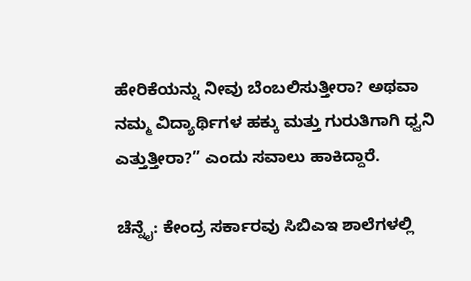ಹೇರಿಕೆಯನ್ನು ನೀವು ಬೆಂಬಲಿಸುತ್ತೀರಾ? ಅಥವಾ ನಮ್ಮ ವಿದ್ಯಾರ್ಥಿಗಳ ಹಕ್ಕು ಮತ್ತು ಗುರುತಿಗಾಗಿ ಧ್ವನಿ ಎತ್ತುತ್ತೀರಾ?” ಎಂದು ಸವಾಲು ಹಾಕಿದ್ದಾರೆ.

ಚೆನ್ನೈ: ಕೇಂದ್ರ ಸರ್ಕಾರವು ಸಿಬಿಎಇ ಶಾಲೆಗಳಲ್ಲಿ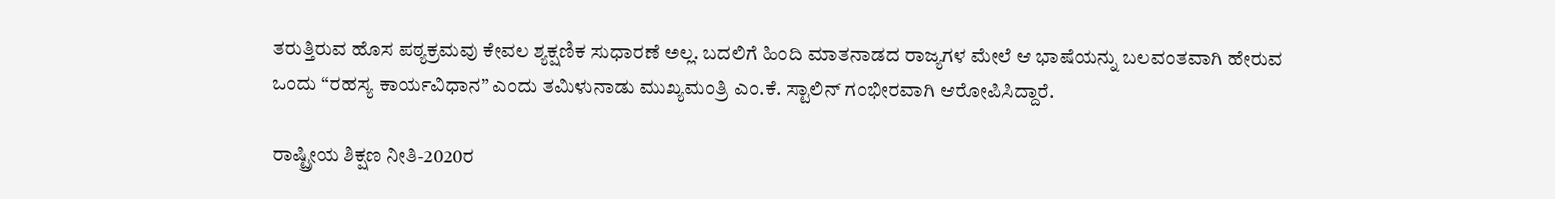ತರುತ್ತಿರುವ ಹೊಸ ಪಠ್ಯಕ್ರಮವು ಕೇವಲ ಶ್ಯಕ್ಷಣಿಕ ಸುಧಾರಣೆ ಅಲ್ಲ. ಬದಲಿಗೆ ಹಿಂದಿ ಮಾತನಾಡದ ರಾಜ್ಯಗಳ ಮೇಲೆ ಆ ಭಾಷೆಯನ್ನು ಬಲವಂತವಾಗಿ ಹೇರುವ ಒಂದು “ರಹಸ್ಯ ಕಾರ್ಯವಿಧಾನ” ಎಂದು ತಮಿಳುನಾಡು ಮುಖ್ಯಮಂತ್ರಿ ಎಂ.ಕೆ. ಸ್ಟಾಲಿನ್ ಗಂಭೀರವಾಗಿ ಆರೋಪಿಸಿದ್ದಾರೆ.

ರಾಷ್ಟ್ರೀಯ ಶಿಕ್ಷಣ ನೀತಿ-2020ರ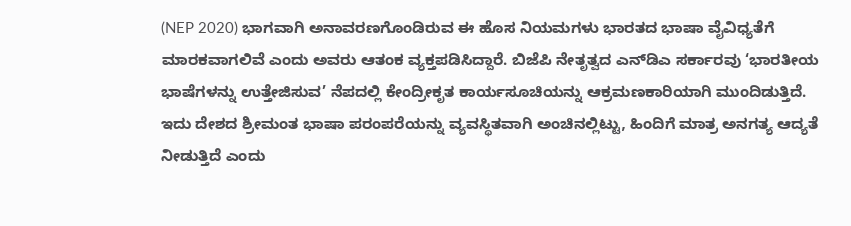(NEP 2020) ಭಾಗವಾಗಿ ಅನಾವರಣಗೊಂಡಿರುವ ಈ ಹೊಸ ನಿಯಮಗಳು ಭಾರತದ ಭಾಷಾ ವೈವಿಧ್ಯತೆಗೆ ಮಾರಕವಾಗಲಿವೆ ಎಂದು ಅವರು ಆತಂಕ ವ್ಯಕ್ತಪಡಿಸಿದ್ದಾರೆ. ಬಿಜೆಪಿ ನೇತೃತ್ವದ ಎನ್‌ಡಿಎ ಸರ್ಕಾರವು ‘ಭಾರತೀಯ ಭಾಷೆಗಳನ್ನು ಉತ್ತೇಜಿಸುವ’ ನೆಪದಲ್ಲಿ ಕೇಂದ್ರೀಕೃತ ಕಾರ್ಯಸೂಚಿಯನ್ನು ಆಕ್ರಮಣಕಾರಿಯಾಗಿ ಮುಂದಿಡುತ್ತಿದೆ. ಇದು ದೇಶದ ಶ್ರೀಮಂತ ಭಾಷಾ ಪರಂಪರೆಯನ್ನು ವ್ಯವಸ್ಥಿತವಾಗಿ ಅಂಚಿನಲ್ಲಿಟ್ಟು, ಹಿಂದಿಗೆ ಮಾತ್ರ ಅನಗತ್ಯ ಆದ್ಯತೆ ನೀಡುತ್ತಿದೆ ಎಂದು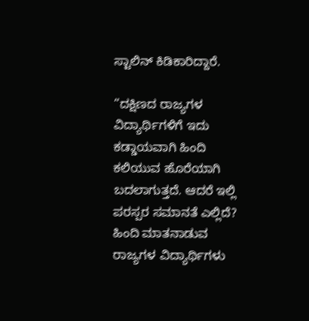ಸ್ಟಾಲಿನ್ ಕಿಡಿಕಾರಿದ್ದಾರೆ.

“ದಕ್ಷಿಣದ ರಾಜ್ಯಗಳ ವಿದ್ಯಾರ್ಥಿಗಳಿಗೆ ಇದು ಕಡ್ಡಾಯವಾಗಿ ಹಿಂದಿ ಕಲಿಯುವ ಹೊರೆಯಾಗಿ ಬದಲಾಗುತ್ತದೆ. ಆದರೆ ಇಲ್ಲಿ ಪರಸ್ಪರ ಸಮಾನತೆ ಎಲ್ಲಿದೆ? ಹಿಂದಿ ಮಾತನಾಡುವ ರಾಜ್ಯಗಳ ವಿದ್ಯಾರ್ಥಿಗಳು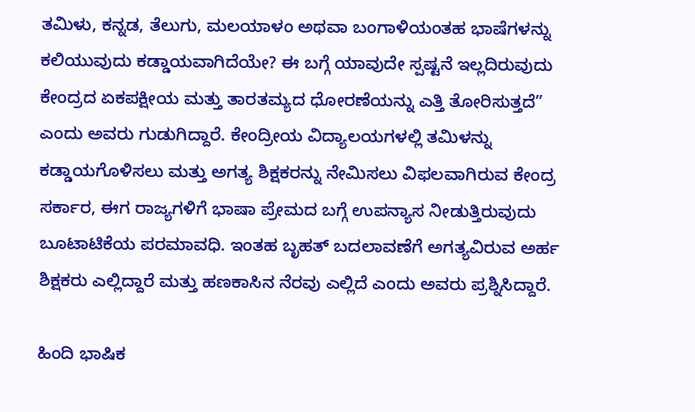ತಮಿಳು, ಕನ್ನಡ, ತೆಲುಗು, ಮಲಯಾಳಂ ಅಥವಾ ಬಂಗಾಳಿಯಂತಹ ಭಾಷೆಗಳನ್ನು ಕಲಿಯುವುದು ಕಡ್ಡಾಯವಾಗಿದೆಯೇ? ಈ ಬಗ್ಗೆ ಯಾವುದೇ ಸ್ಪಷ್ಟನೆ ಇಲ್ಲದಿರುವುದು ಕೇಂದ್ರದ ಏಕಪಕ್ಷೀಯ ಮತ್ತು ತಾರತಮ್ಯದ ಧೋರಣೆಯನ್ನು ಎತ್ತಿ ತೋರಿಸುತ್ತದೆ” ಎಂದು ಅವರು ಗುಡುಗಿದ್ದಾರೆ. ಕೇಂದ್ರೀಯ ವಿದ್ಯಾಲಯಗಳಲ್ಲಿ ತಮಿಳನ್ನು ಕಡ್ಡಾಯಗೊಳಿಸಲು ಮತ್ತು ಅಗತ್ಯ ಶಿಕ್ಷಕರನ್ನು ನೇಮಿಸಲು ವಿಫಲವಾಗಿರುವ ಕೇಂದ್ರ ಸರ್ಕಾರ, ಈಗ ರಾಜ್ಯಗಳಿಗೆ ಭಾಷಾ ಪ್ರೇಮದ ಬಗ್ಗೆ ಉಪನ್ಯಾಸ ನೀಡುತ್ತಿರುವುದು ಬೂಟಾಟಿಕೆಯ ಪರಮಾವಧಿ. ಇಂತಹ ಬೃಹತ್ ಬದಲಾವಣೆಗೆ ಅಗತ್ಯವಿರುವ ಅರ್ಹ ಶಿಕ್ಷಕರು ಎಲ್ಲಿದ್ದಾರೆ ಮತ್ತು ಹಣಕಾಸಿನ ನೆರವು ಎಲ್ಲಿದೆ ಎಂದು ಅವರು ಪ್ರಶ್ನಿಸಿದ್ದಾರೆ.

ಹಿಂದಿ ಭಾಷಿಕ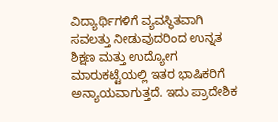ವಿದ್ಯಾರ್ಥಿಗಳಿಗೆ ವ್ಯವಸ್ಥಿತವಾಗಿ ಸವಲತ್ತು ನೀಡುವುದರಿಂದ ಉನ್ನತ ಶಿಕ್ಷಣ ಮತ್ತು ಉದ್ಯೋಗ ಮಾರುಕಟ್ಟೆಯಲ್ಲಿ ಇತರ ಭಾಷಿಕರಿಗೆ ಅನ್ಯಾಯವಾಗುತ್ತದೆ. ಇದು ಪ್ರಾದೇಶಿಕ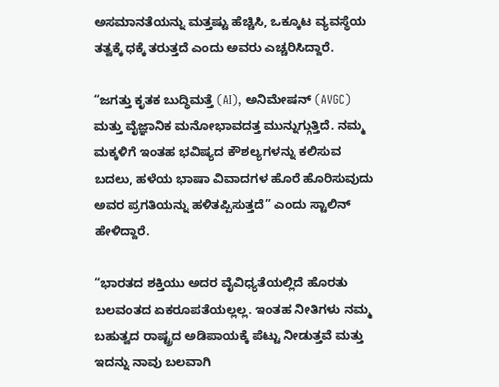ಅಸಮಾನತೆಯನ್ನು ಮತ್ತಷ್ಟು ಹೆಚ್ಚಿಸಿ, ಒಕ್ಕೂಟ ವ್ಯವಸ್ಥೆಯ ತತ್ವಕ್ಕೆ ಧಕ್ಕೆ ತರುತ್ತದೆ ಎಂದು ಅವರು ಎಚ್ಚರಿಸಿದ್ದಾರೆ.

“ಜಗತ್ತು ಕೃತಕ ಬುದ್ಧಿಮತ್ತೆ (AI), ಅನಿಮೇಷನ್ (AVGC) ಮತ್ತು ವೈಜ್ಞಾನಿಕ ಮನೋಭಾವದತ್ತ ಮುನ್ನುಗ್ಗುತ್ತಿದೆ. ನಮ್ಮ ಮಕ್ಕಳಿಗೆ ಇಂತಹ ಭವಿಷ್ಯದ ಕೌಶಲ್ಯಗಳನ್ನು ಕಲಿಸುವ ಬದಲು, ಹಳೆಯ ಭಾಷಾ ವಿವಾದಗಳ ಹೊರೆ ಹೊರಿಸುವುದು ಅವರ ಪ್ರಗತಿಯನ್ನು ಹಳಿತಪ್ಪಿಸುತ್ತದೆ” ಎಂದು ಸ್ಟಾಲಿನ್ ಹೇಳಿದ್ದಾರೆ.

“ಭಾರತದ ಶಕ್ತಿಯು ಅದರ ವೈವಿಧ್ಯತೆಯಲ್ಲಿದೆ ಹೊರತು ಬಲವಂತದ ಏಕರೂಪತೆಯಲ್ಲಲ್ಲ. ಇಂತಹ ನೀತಿಗಳು ನಮ್ಮ ಬಹುತ್ವದ ರಾಷ್ಟ್ರದ ಅಡಿಪಾಯಕ್ಕೆ ಪೆಟ್ಟು ನೀಡುತ್ತವೆ ಮತ್ತು ಇದನ್ನು ನಾವು ಬಲವಾಗಿ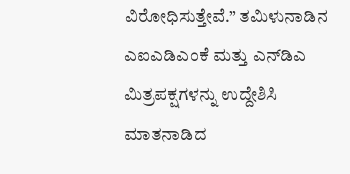ವಿರೋಧಿಸುತ್ತೇವೆ.” ತಮಿಳುನಾಡಿನ ಎಐಎಡಿಎಂಕೆ ಮತ್ತು ಎನ್‌ಡಿಎ ಮಿತ್ರಪಕ್ಷಗಳನ್ನು ಉದ್ದೇಶಿಸಿ ಮಾತನಾಡಿದ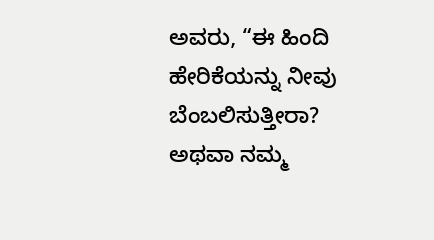ಅವರು, “ಈ ಹಿಂದಿ ಹೇರಿಕೆಯನ್ನು ನೀವು ಬೆಂಬಲಿಸುತ್ತೀರಾ? ಅಥವಾ ನಮ್ಮ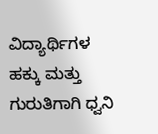ವಿದ್ಯಾರ್ಥಿಗಳ ಹಕ್ಕು ಮತ್ತು ಗುರುತಿಗಾಗಿ ಧ್ವನಿ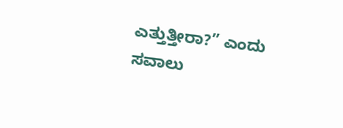ಎತ್ತುತ್ತೀರಾ?” ಎಂದು ಸವಾಲು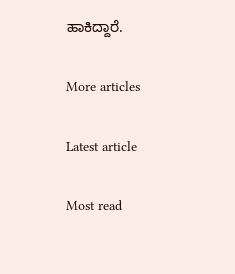ಹಾಕಿದ್ದಾರೆ.

More articles

Latest article

Most read